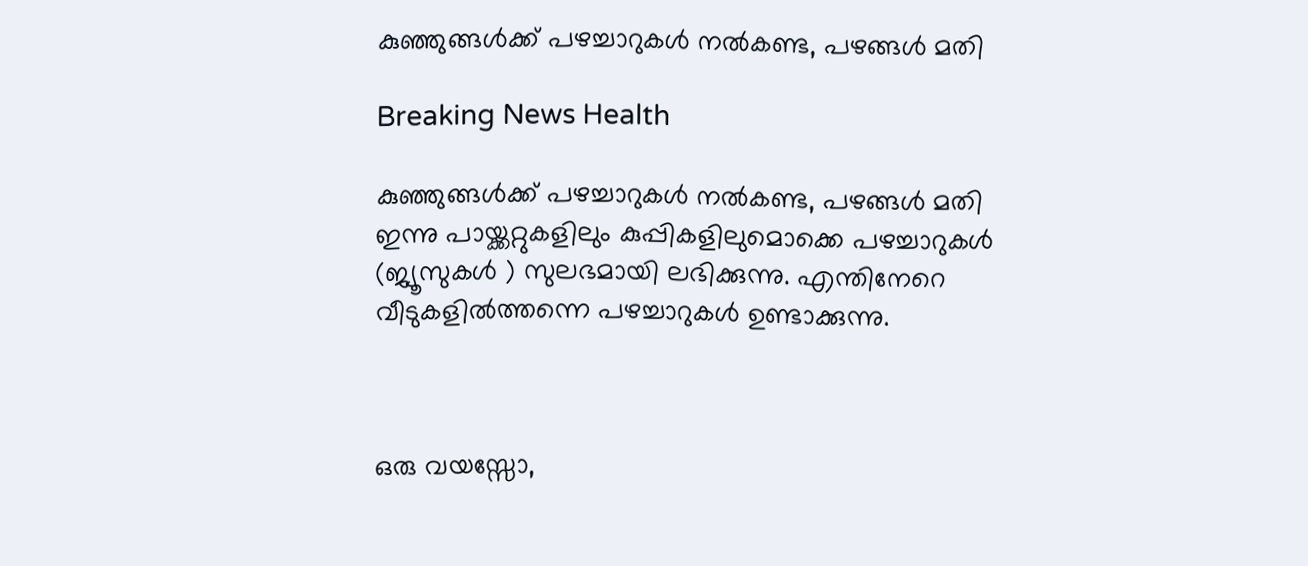കുഞ്ഞുങ്ങള്‍ക്ക് പഴച്ചാറുകള്‍ നല്‍കണ്ട, പഴങ്ങള്‍ മതി

Breaking News Health

കുഞ്ഞുങ്ങള്‍ക്ക് പഴച്ചാറുകള്‍ നല്‍കണ്ട, പഴങ്ങള്‍ മതി
ഇന്നു പായ്ക്കറ്റുകളിലും കുപ്പികളിലുമൊക്കെ പഴച്ചാറുകള്‍ (ജ്യൂസുകള്‍ ‍) സുലഭമായി ലഭിക്കുന്നു. എന്തിനേറെ വീടുകളില്‍ത്തന്നെ പഴച്ചാറുകള്‍ ഉണ്ടാക്കുന്നു.



ഒരു വയസ്സോ,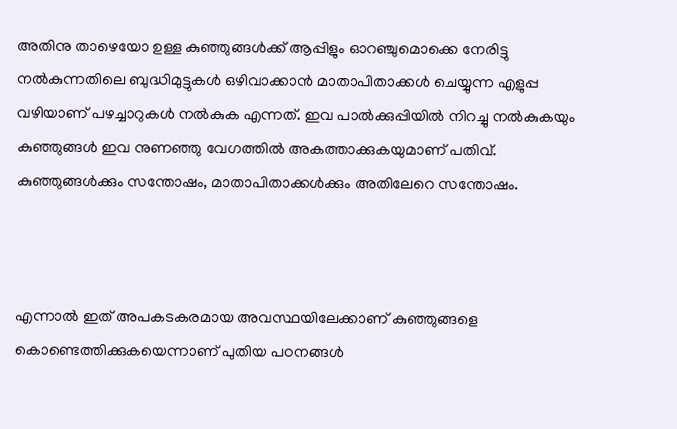അതിനു താഴെയോ ഉള്ള കുഞ്ഞുങ്ങള്‍ക്ക് ആപ്പിളും ഓറഞ്ചുമൊക്കെ നേരിട്ടു നല്‍കുന്നതിലെ ബുദ്ധിമുട്ടുകള്‍ ഒഴിവാക്കാന്‍ മാതാപിതാക്കള്‍ ചെയ്യുന്ന എളുപ്പ വഴിയാണ് പഴച്ചാറുകള്‍ നല്‍കുക എന്നത്. ഇവ പാല്‍ക്കുപ്പിയില്‍ നിറച്ചു നല്‍കുകയും കുഞ്ഞുങ്ങള്‍ ഇവ നുണഞ്ഞു വേഗത്തില്‍ അകത്താക്കുകയുമാണ് പതിവ്. കുഞ്ഞുങ്ങള്‍ക്കും സന്തോഷം, മാതാപിതാക്കള്‍ക്കും അതിലേറെ സന്തോഷം.



എന്നാല്‍ ഇത് അപകടകരമായ അവസ്ഥയിലേക്കാണ് കുഞ്ഞുങ്ങളെ കൊണ്ടെത്തിക്കുകയെന്നാണ് പുതിയ പഠനങ്ങള്‍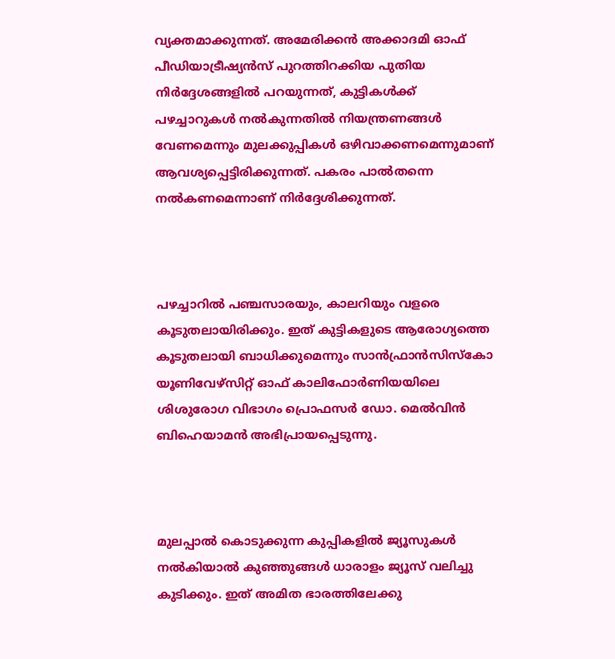വ്യക്തമാക്കുന്നത്. അമേരിക്കന്‍ അക്കാദമി ഓഫ് പീഡിയാട്രീഷ്യന്‍സ് പുറത്തിറക്കിയ പുതിയ നിര്‍ദ്ദേശങ്ങളില്‍ പറയുന്നത്, കുട്ടികള്‍ക്ക് പഴച്ചാറുകള്‍ നല്‍കുന്നതില്‍ നിയന്ത്രണങ്ങള്‍ വേണമെന്നും മുലക്കുപ്പികള്‍ ഒഴിവാക്കണമെന്നുമാണ് ആവശ്യപ്പെട്ടിരിക്കുന്നത്. പകരം പാല്‍തന്നെ നല്‍കണമെന്നാണ് നിര്‍ദ്ദേശിക്കുന്നത്.



പഴച്ചാറില്‍ പഞ്ചസാരയും, കാലറിയും വളരെ കൂടുതലായിരിക്കും. ഇത് കുട്ടികളുടെ ആരോഗ്യത്തെ കൂടുതലായി ബാധിക്കുമെന്നും സാന്‍ഫ്രാന്‍സിസ്കോ യൂണിവേഴ്സിറ്റ് ഓഫ് കാലിഫോര്‍ണിയയിലെ ശിശുരോഗ വിഭാഗം പ്രൊഫസര്‍ ഡോ. മെല്‍വിന്‍ ബിഹെയാമന്‍ അഭിപ്രായപ്പെടുന്നു.



മുലപ്പാല്‍ കൊടുക്കുന്ന കുപ്പികളില്‍ ജ്യൂസുകള്‍ നല്‍കിയാല്‍ കുഞ്ഞുങ്ങള്‍ ധാരാളം ജ്യൂസ് വലിച്ചു കുടിക്കും. ഇത് അമിത ഭാരത്തിലേക്കു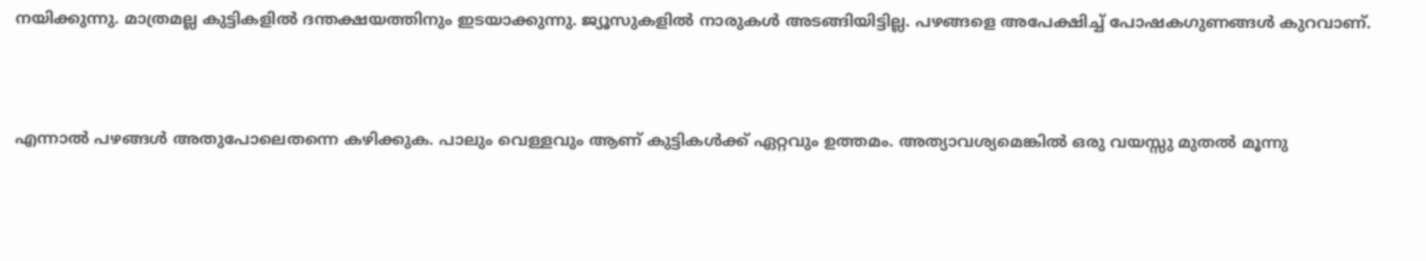നയിക്കുന്നു. മാത്രമല്ല കുട്ടികളില്‍ ദന്തക്ഷയത്തിനും ഇടയാക്കുന്നു. ജ്യൂസുകളില്‍ നാരുകള്‍ അടങ്ങിയിട്ടില്ല. പഴങ്ങളെ അപേക്ഷിച്ച് പോഷകഗുണങ്ങള്‍ കുറവാണ്.



എന്നാല്‍ പഴങ്ങള്‍ അതുപോലെതന്നെ കഴിക്കുക. പാലും വെള്ളവും ആണ് കുട്ടികള്‍ക്ക് ഏറ്റവും ഉത്തമം. അത്യാവശ്യമെങ്കില്‍ ഒരു വയസ്സു മുതല്‍ മൂന്നു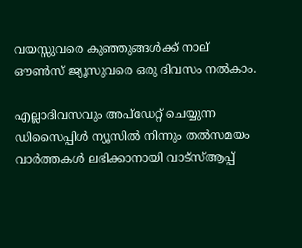വയസ്സുവരെ കുഞ്ഞുങ്ങള്‍ക്ക് നാല് ഔണ്‍സ് ജ്യൂസുവരെ ഒരു ദിവസം നല്‍കാം.

എല്ലാദിവസവും അപ്ഡേറ്റ് ചെയ്യുന്ന ഡിസൈപ്പിൾ ന്യൂസിൽ നിന്നും തൽസമയം വാർത്തകൾ ലഭിക്കാനായി വാട്സ്ആപ്പ്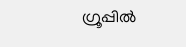ഗ്രൂപ്പിൽ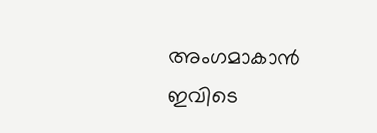അംഗമാകാൻ ഇവിടെ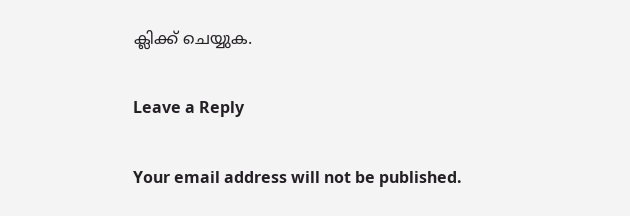ക്ലിക്ക് ചെയ്യുക.

Leave a Reply

Your email address will not be published.